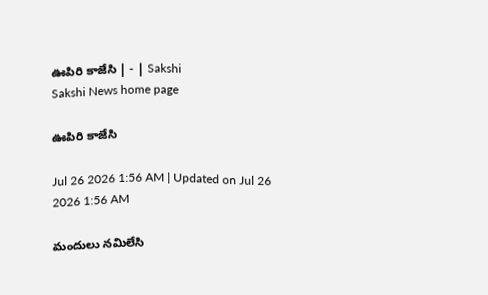ఊపిరి కాజేసి | - | Sakshi
Sakshi News home page

ఊపిరి కాజేసి

Jul 26 2026 1:56 AM | Updated on Jul 26 2026 1:56 AM

మందులు నమిలేసి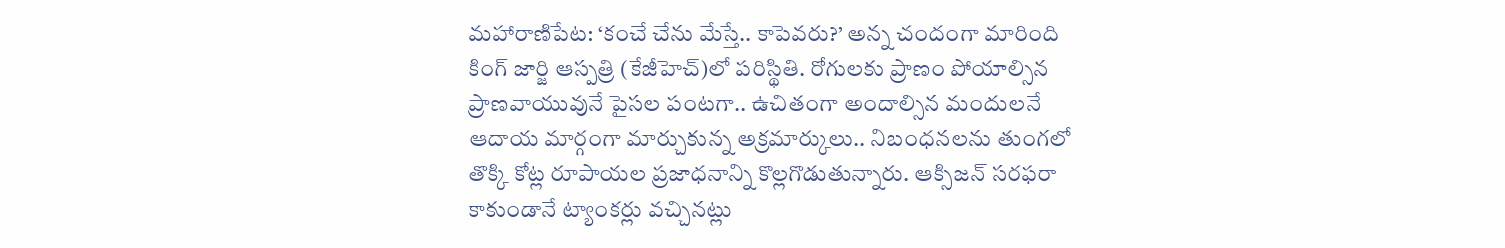మహారాణిపేట: ‘కంచే చేను మేస్తే.. కాపెవరు?’ అన్న చందంగా మారింది కింగ్‌ జార్జి ఆస్పత్రి (కేజీహెచ్‌)లో పరిస్థితి. రోగులకు ప్రాణం పోయాల్సిన ప్రాణవాయువునే పైసల పంటగా.. ఉచితంగా అందాల్సిన మందులనే ఆదాయ మార్గంగా మార్చుకున్న అక్రమార్కులు.. నిబంధనలను తుంగలో తొక్కి కోట్ల రూపాయల ప్రజాధనాన్ని కొల్లగొడుతున్నారు. ఆక్సిజన్‌ సరఫరా కాకుండానే ట్యాంకర్లు వచ్చినట్లు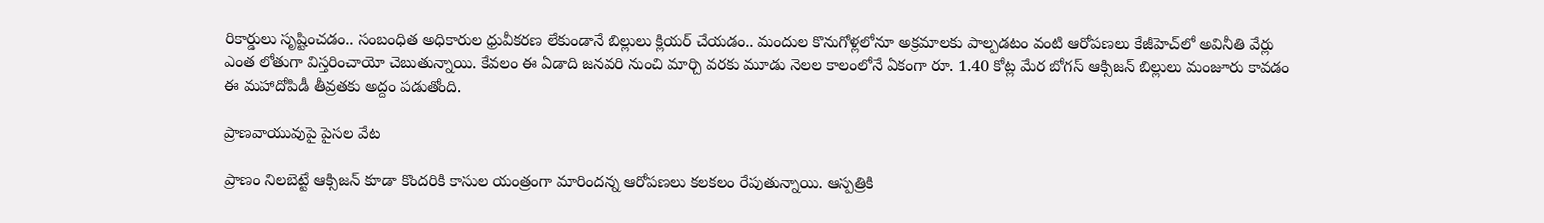రికార్డులు సృష్టించడం.. సంబంధిత అధికారుల ధ్రువీకరణ లేకుండానే బిల్లులు క్లియర్‌ చేయడం.. మందుల కొనుగోళ్లలోనూ అక్రమాలకు పాల్పడటం వంటి ఆరోపణలు కేజీహెచ్‌లో అవినీతి వేర్లు ఎంత లోతుగా విస్తరించాయో చెబుతున్నాయి. కేవలం ఈ ఏడాది జనవరి నుంచి మార్చి వరకు మూడు నెలల కాలంలోనే ఏకంగా రూ. 1.40 కోట్ల మేర బోగస్‌ ఆక్సిజన్‌ బిల్లులు మంజూరు కావడం ఈ మహాదోపిడీ తీవ్రతకు అద్దం పడుతోంది.

ప్రాణవాయువుపై పైసల వేట

ప్రాణం నిలబెట్టే ఆక్సిజన్‌ కూడా కొందరికి కాసుల యంత్రంగా మారిందన్న ఆరోపణలు కలకలం రేపుతున్నాయి. ఆస్పత్రికి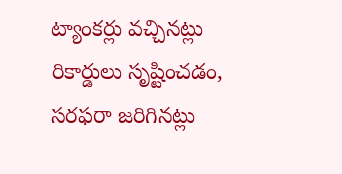ట్యాంకర్లు వచ్చినట్లు రికార్డులు సృష్టించడం, సరఫరా జరిగినట్లు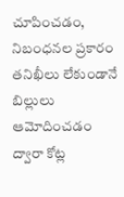చూపించడం, నిబంధనల ప్రకారం తనిఖీలు లేకుండానే బిల్లులు ఆమోదించడం ద్వారా కోట్ల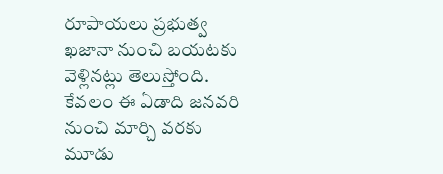రూపాయలు ప్రభుత్వ ఖజానా నుంచి బయటకు వెళ్లినట్లు తెలుస్తోంది. కేవలం ఈ ఏడాది జనవరి నుంచి మార్చి వరకు మూడు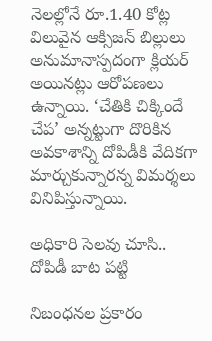నెలల్లోనే రూ.1.40 కోట్ల విలువైన ఆక్సిజన్‌ బిల్లులు అనుమానాస్పదంగా క్లియర్‌ అయినట్లు ఆరోపణలు ఉన్నాయి. ‘చేతికి చిక్కిందే చేప’ అన్నట్టుగా దొరికిన అవకాశాన్ని దోపిడీకి వేదికగా మార్చుకున్నారన్న విమర్శలు వినిపిస్తున్నాయి.

అధికారి సెలవు చూసి.. దోపిడీ బాట పట్టి

నిబంధనల ప్రకారం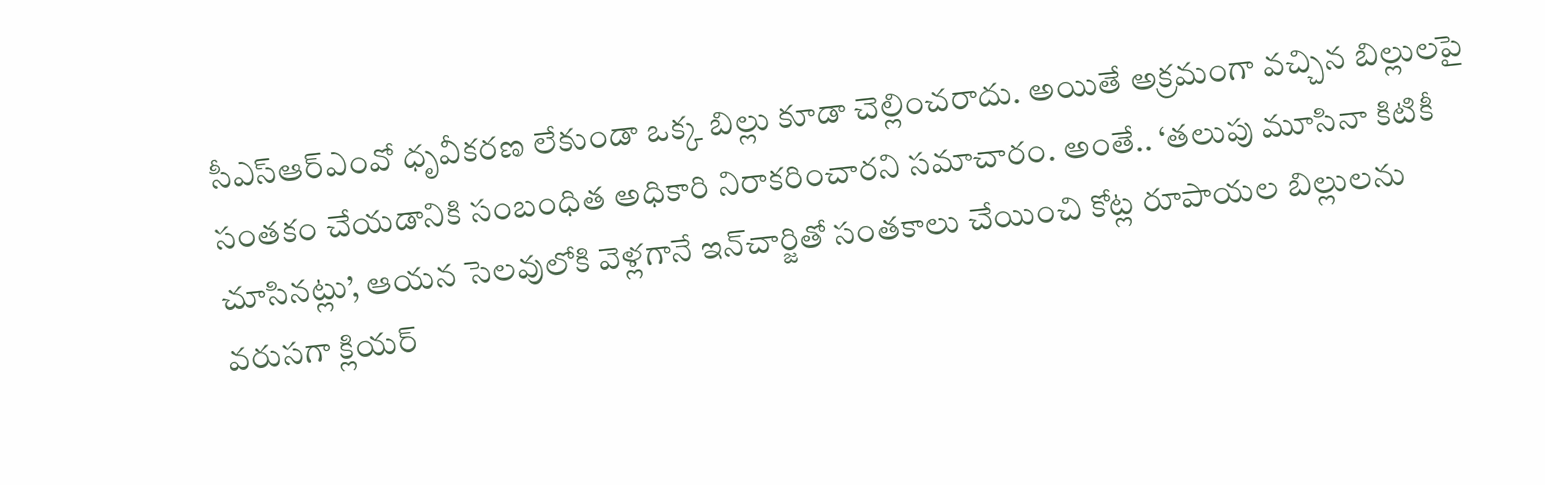సీఎస్‌ఆర్‌ఎంవో ధృవీకరణ లేకుండా ఒక్క బిల్లు కూడా చెల్లించరాదు. అయితే అక్రమంగా వచ్చిన బిల్లులపై సంతకం చేయడానికి సంబంధిత అధికారి నిరాకరించారని సమాచారం. అంతే.. ‘తలుపు మూసినా కిటికీ చూసినట్లు’, ఆయన సెలవులోకి వెళ్లగానే ఇన్‌చార్జితో సంతకాలు చేయించి కోట్ల రూపాయల బిల్లులను వరుసగా క్లియర్‌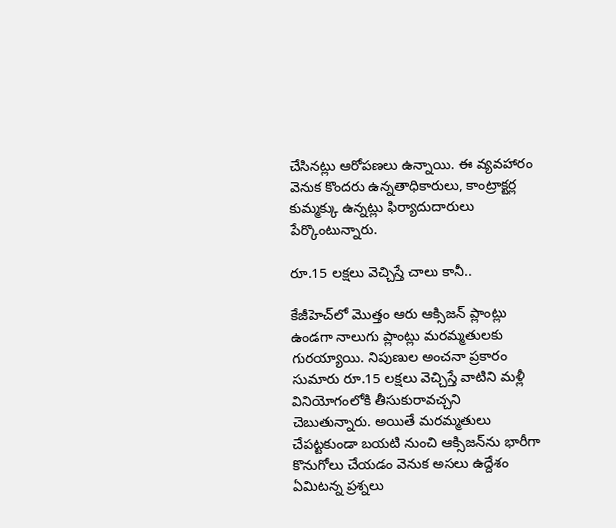చేసినట్లు ఆరోపణలు ఉన్నాయి. ఈ వ్యవహారం వెనుక కొందరు ఉన్నతాధికారులు, కాంట్రాక్టర్ల కుమ్మక్కు ఉన్నట్లు ఫిర్యాదుదారులు పేర్కొంటున్నారు.

రూ.15 లక్షలు వెచ్చిస్తే చాలు కానీ..

కేజీహెచ్‌లో మొత్తం ఆరు ఆక్సిజన్‌ ప్లాంట్లు ఉండగా నాలుగు ప్లాంట్లు మరమ్మతులకు గురయ్యాయి. నిపుణుల అంచనా ప్రకారం సుమారు రూ.15 లక్షలు వెచ్చిస్తే వాటిని మళ్లీ వినియోగంలోకి తీసుకురావచ్చని చెబుతున్నారు. అయితే మరమ్మతులు చేపట్టకుండా బయటి నుంచి ఆక్సిజన్‌ను భారీగా కొనుగోలు చేయడం వెనుక అసలు ఉద్దేశం ఏమిటన్న ప్రశ్నలు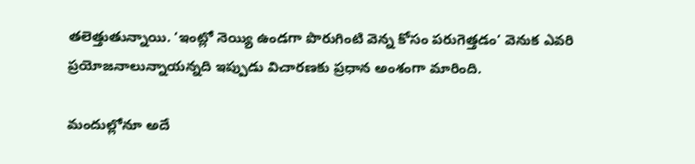తలెత్తుతున్నాయి. ‘ఇంట్లో నెయ్యి ఉండగా పొరుగింటి వెన్న కోసం పరుగెత్తడం’ వెనుక ఎవరి ప్రయోజనాలున్నాయన్నది ఇప్పుడు విచారణకు ప్రధాన అంశంగా మారింది.

మందుల్లోనూ అదే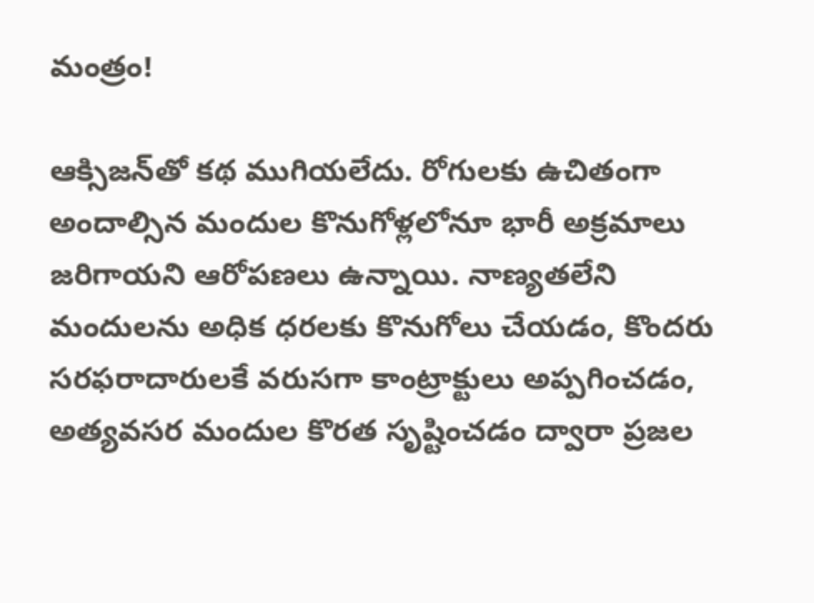మంత్రం!

ఆక్సిజన్‌తో కథ ముగియలేదు. రోగులకు ఉచితంగా అందాల్సిన మందుల కొనుగోళ్లలోనూ భారీ అక్రమాలు జరిగాయని ఆరోపణలు ఉన్నాయి. నాణ్యతలేని మందులను అధిక ధరలకు కొనుగోలు చేయడం, కొందరు సరఫరాదారులకే వరుసగా కాంట్రాక్టులు అప్పగించడం, అత్యవసర మందుల కొరత సృష్టించడం ద్వారా ప్రజల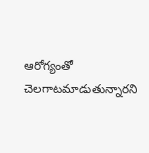ఆరోగ్యంతో చెలగాటమాడుతున్నారని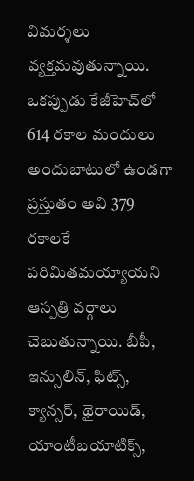విమర్శలు వ్యక్తమవుతున్నాయి. ఒకప్పుడు కేజీహెచ్‌లో 614 రకాల మందులు అందుబాటులో ఉండగా ప్రస్తుతం అవి 379 రకాలకే పరిమితమయ్యాయని ఆస్పత్రి వర్గాలు చెబుతున్నాయి. బీపీ, ఇన్సులిన్‌, ఫిట్స్‌, క్యాన్సర్‌, థైరాయిడ్‌, యాంటీబయాటిక్స్‌,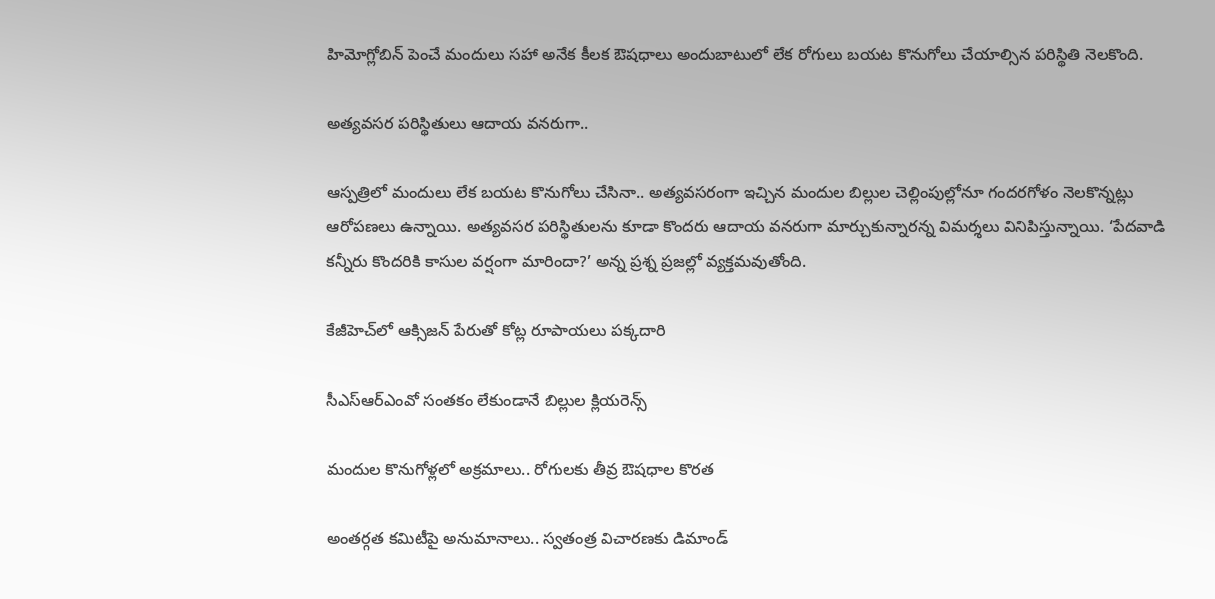హిమోగ్లోబిన్‌ పెంచే మందులు సహా అనేక కీలక ఔషధాలు అందుబాటులో లేక రోగులు బయట కొనుగోలు చేయాల్సిన పరిస్థితి నెలకొంది.

అత్యవసర పరిస్థితులు ఆదాయ వనరుగా..

ఆస్పత్రిలో మందులు లేక బయట కొనుగోలు చేసినా.. అత్యవసరంగా ఇచ్చిన మందుల బిల్లుల చెల్లింపుల్లోనూ గందరగోళం నెలకొన్నట్లు ఆరోపణలు ఉన్నాయి. అత్యవసర పరిస్థితులను కూడా కొందరు ఆదాయ వనరుగా మార్చుకున్నారన్న విమర్శలు వినిపిస్తున్నాయి. ‘పేదవాడి కన్నీరు కొందరికి కాసుల వర్షంగా మారిందా?’ అన్న ప్రశ్న ప్రజల్లో వ్యక్తమవుతోంది.

కేజీహెచ్‌లో ఆక్సిజన్‌ పేరుతో కోట్ల రూపాయలు పక్కదారి

సీఎస్‌ఆర్‌ఎంవో సంతకం లేకుండానే బిల్లుల క్లియరెన్స్‌

మందుల కొనుగోళ్లలో అక్రమాలు.. రోగులకు తీవ్ర ఔషధాల కొరత

అంతర్గత కమిటీపై అనుమానాలు.. స్వతంత్ర విచారణకు డిమాండ్‌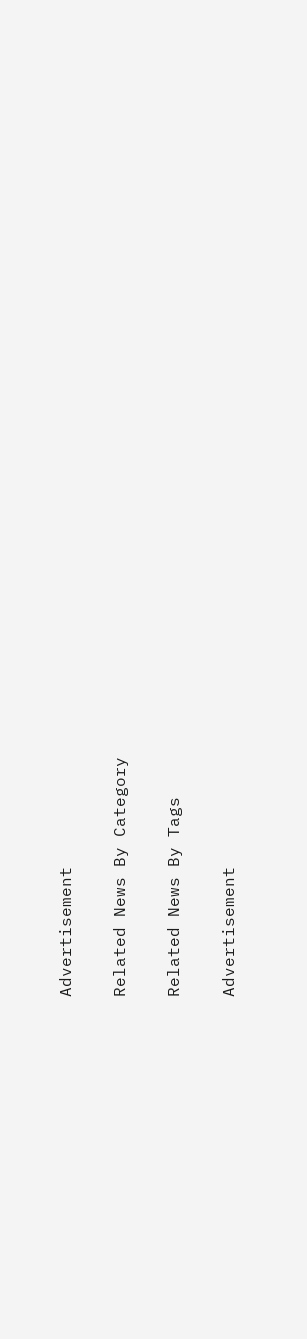Advertisement

Related News By Category

Related News By Tags

Advertisement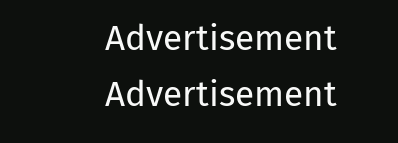Advertisement
Advertisement